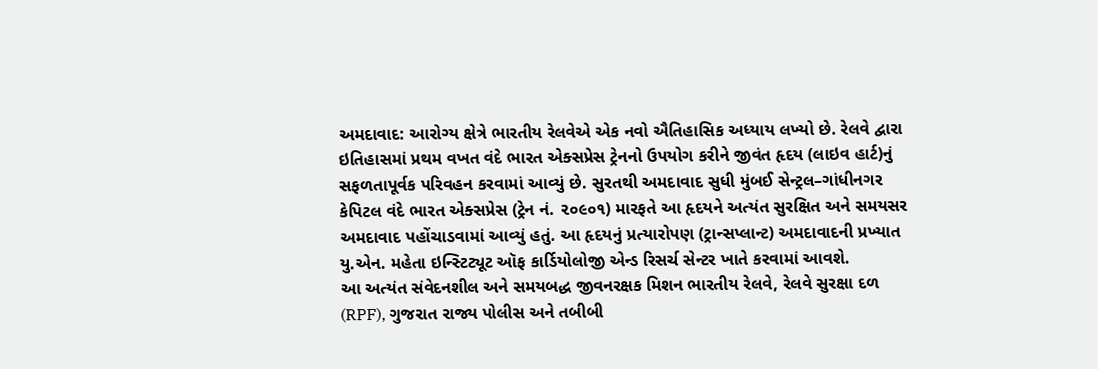અમદાવાદ: આરોગ્ય ક્ષેત્રે ભારતીય રેલવેએ એક નવો ઐતિહાસિક અધ્યાય લખ્યો છે. રેલવે દ્વારા ઇતિહાસમાં પ્રથમ વખત વંદે ભારત એક્સપ્રેસ ટ્રેનનો ઉપયોગ કરીને જીવંત હૃદય (લાઇવ હાર્ટ)નું સફળતાપૂર્વક પરિવહન કરવામાં આવ્યું છે. સુરતથી અમદાવાદ સુધી મુંબઈ સેન્ટ્રલ–ગાંધીનગર કેપિટલ વંદે ભારત એક્સપ્રેસ (ટ્રેન નં. ૨૦૯૦૧) મારફતે આ હૃદયને અત્યંત સુરક્ષિત અને સમયસર અમદાવાદ પહોંચાડવામાં આવ્યું હતું. આ હૃદયનું પ્રત્યારોપણ (ટ્રાન્સપ્લાન્ટ) અમદાવાદની પ્રખ્યાત યુ.એન. મહેતા ઇન્સ્ટિટ્યૂટ ઑફ કાર્ડિયોલોજી એન્ડ રિસર્ચ સેન્ટર ખાતે કરવામાં આવશે.
આ અત્યંત સંવેદનશીલ અને સમયબદ્ધ જીવનરક્ષક મિશન ભારતીય રેલવે, રેલવે સુરક્ષા દળ (RPF), ગુજરાત રાજ્ય પોલીસ અને તબીબી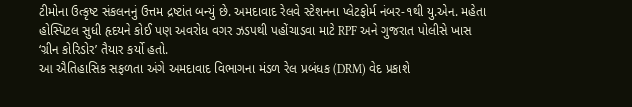ટીમોના ઉત્કૃષ્ટ સંકલનનું ઉત્તમ દ્રષ્ટાંત બન્યું છે. અમદાવાદ રેલવે સ્ટેશનના પ્લેટફોર્મ નંબર-૧થી યુ.એન. મહેતા હોસ્પિટલ સુધી હૃદયને કોઈ પણ અવરોધ વગર ઝડપથી પહોંચાડવા માટે RPF અને ગુજરાત પોલીસે ખાસ ‘ગ્રીન કોરિડોર’ તૈયાર કર્યો હતો.
આ ઐતિહાસિક સફળતા અંગે અમદાવાદ વિભાગના મંડળ રેલ પ્રબંધક (DRM) વેદ પ્રકાશે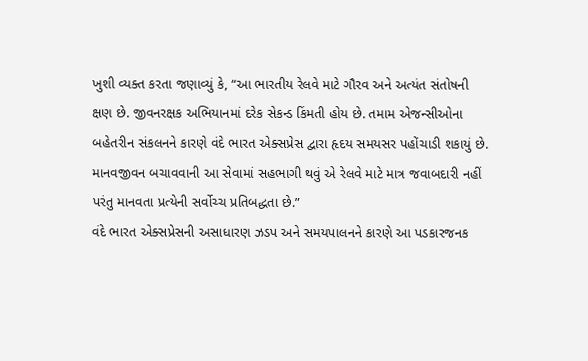ખુશી વ્યક્ત કરતા જણાવ્યું કે, “આ ભારતીય રેલવે માટે ગૌરવ અને અત્યંત સંતોષની ક્ષણ છે. જીવનરક્ષક અભિયાનમાં દરેક સેકન્ડ કિંમતી હોય છે. તમામ એજન્સીઓના બહેતરીન સંકલનને કારણે વંદે ભારત એક્સપ્રેસ દ્વારા હૃદય સમયસર પહોંચાડી શકાયું છે. માનવજીવન બચાવવાની આ સેવામાં સહભાગી થવું એ રેલવે માટે માત્ર જવાબદારી નહીં પરંતુ માનવતા પ્રત્યેની સર્વોચ્ચ પ્રતિબદ્ધતા છે.”
વંદે ભારત એક્સપ્રેસની અસાધારણ ઝડપ અને સમયપાલનને કારણે આ પડકારજનક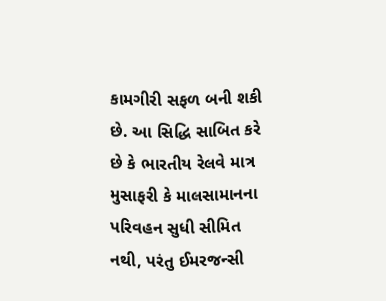કામગીરી સફળ બની શકી છે. આ સિદ્ધિ સાબિત કરે છે કે ભારતીય રેલવે માત્ર મુસાફરી કે માલસામાનના પરિવહન સુધી સીમિત નથી, પરંતુ ઈમરજન્સી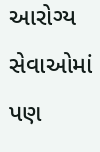આરોગ્ય સેવાઓમાં પણ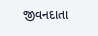જીવનદાતા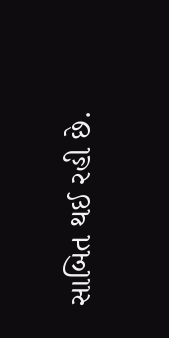સાબિત થઈ રહી છે.